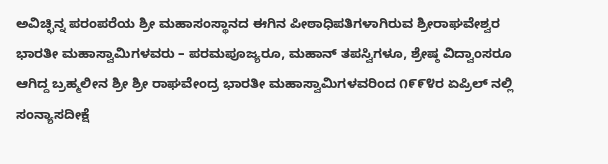ಅವಿಚ್ಛಿನ್ನ ಪರಂಪರೆಯ ಶ್ರೀ ಮಹಾಸಂಸ್ಥಾನದ ಈಗಿನ ಪೀಠಾಧಿಪತಿಗಳಾಗಿರುವ ಶ್ರೀರಾಘವೇಶ್ವರ ಭಾರತೀ ಮಹಾಸ್ವಾಮಿಗಳವರು – ಪರಮಪೂಜ್ಯರೂ, ಮಹಾನ್ ತಪಸ್ವಿಗಳೂ, ಶ್ರೇಷ್ಠ ವಿದ್ವಾಂಸರೂ ಆಗಿದ್ದ ಬ್ರಹ್ಮಲೀನ ಶ್ರೀ ಶ್ರೀ ರಾಘವೇಂದ್ರ ಭಾರತೀ ಮಹಾಸ್ವಾಮಿಗಳವರಿಂದ ೧೯೯೪ರ ಏಪ್ರಿಲ್ ನಲ್ಲಿ ಸಂನ್ಯಾಸದೀಕ್ಷೆ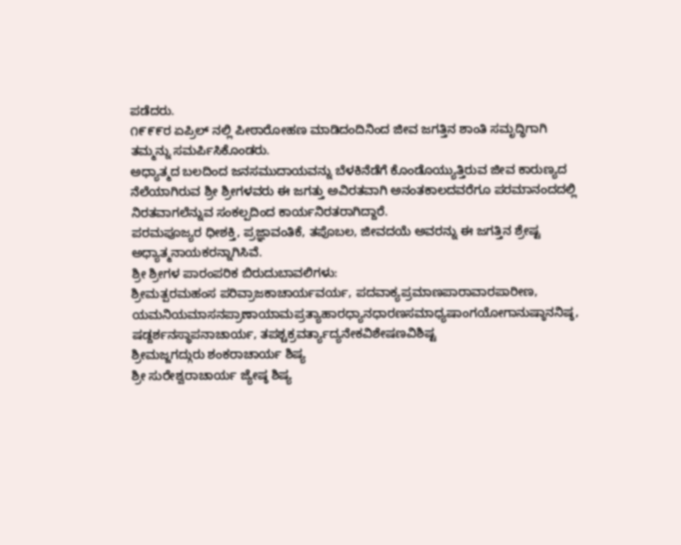ಪಡೆದರು.
೧೯೯೯ರ ಏಪ್ರಿಲ್ ನಲ್ಲಿ ಪೀಠಾರೋಹಣ ಮಾಡಿದಂದಿನಿಂದ ಜೀವ ಜಗತ್ತಿನ ಶಾಂತಿ ಸಮೃದ್ಧಿಗಾಗಿ ತಮ್ಮನ್ನು ಸಮರ್ಪಿಸಿಕೊಂಡರು.
ಅಧ್ಯಾತ್ಮದ ಬಲದಿಂದ ಜನಸಮುದಾಯವನ್ನು ಬೆಳಕಿನೆಡೆಗೆ ಕೊಂಡೊಯ್ಯುತ್ತಿರುವ ಜೀವ ಕಾರುಣ್ಯದ ನೆಲೆಯಾಗಿರುವ ಶ್ರೀ ಶ್ರೀಗಳವರು ಈ ಜಗತ್ತು ಅವಿರತವಾಗಿ ಅನಂತಕಾಲದವರೆಗೂ ಪರಮಾನಂದದಲ್ಲಿ ನಿರತವಾಗಲೆನ್ನುವ ಸಂಕಲ್ಪದಿಂದ ಕಾರ್ಯನಿರತರಾಗಿದ್ದಾರೆ.
ಪರಮಪೂಜ್ಯರ ಧೀಶಕ್ತಿ, ಪ್ರಜ್ಞಾವಂತಿಕೆ, ತಪೊಬಲ, ಜೀವದಯೆ ಅವರನ್ನು ಈ ಜಗತ್ತಿನ ಶ್ರೇಷ್ಟ ಅಧ್ಯಾತ್ಮನಾಯಕರನ್ನಾಗಿಸಿವೆ.
ಶ್ರೀ ಶ್ರೀಗಳ ಪಾರಂಪರಿಕ ಬಿರುದುಬಾವಲಿಗಳು:
ಶ್ರೀಮತ್ಪರಮಹಂಸ ಪರಿವ್ರಾಜಕಾಚಾರ್ಯವರ್ಯ, ಪದವಾಕ್ಯಪ್ರಮಾಣಪಾರಾವಾರಪಾರೀಣ,
ಯಮನಿಯಮಾಸನಪ್ರಾಣಾಯಾಮಪ್ರತ್ಯಾಹಾರಧ್ಯಾನಧಾರಣಸಮಾಧ್ಯಷಾಂಗಯೋಗಾನುಷ್ಠಾನನಿಷ್ಠ,
ಷಡ್ದರ್ಶನಸ್ಥಾಪನಾಚಾರ್ಯ, ತಪಶ್ಚಕ್ರವರ್ತ್ಯಾದ್ಯನೇಕವಿಶೇಷಣವಿಶಿಷ್ಟ
ಶ್ರೀಮಜ್ಜಗದ್ಗುರು ಶಂಕರಾಚಾರ್ಯ ಶಿಷ್ಯ
ಶ್ರೀ ಸುರೇಶ್ವರಾಚಾರ್ಯ ಜ್ಯೇಷ್ಠ ಶಿಷ್ಯ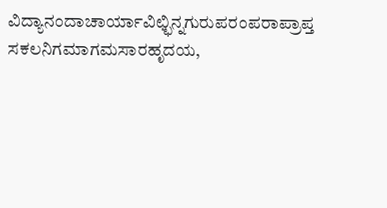ವಿದ್ಯಾನಂದಾಚಾರ್ಯಾವಿಛ್ಛಿನ್ನಗುರುಪರಂಪರಾಪ್ರಾಪ್ತ
ಸಕಲನಿಗಮಾಗಮಸಾರಹೃದಯ,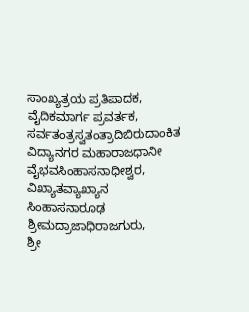ಸಾಂಖ್ಯತ್ರಯ ಪ್ರತಿಪಾದಕ, ವೈದಿಕಮಾರ್ಗ ಪ್ರವರ್ತಕ, ಸರ್ವತಂತ್ರಸ್ವತಂತ್ರಾದಿಬಿರುದಾಂಕಿತ
ವಿದ್ಯಾನಗರ ಮಹಾರಾಜಧಾನೀ ವೈಭವಸಿಂಹಾಸನಾಧೀಶ್ವರ,
ವಿಖ್ಯಾತವ್ಯಾಖ್ಯಾನ ಸಿಂಹಾಸನಾರೂಢ ಶ್ರೀಮದ್ರಾಜಾಧಿರಾಜಗುರು,
ಶ್ರೀ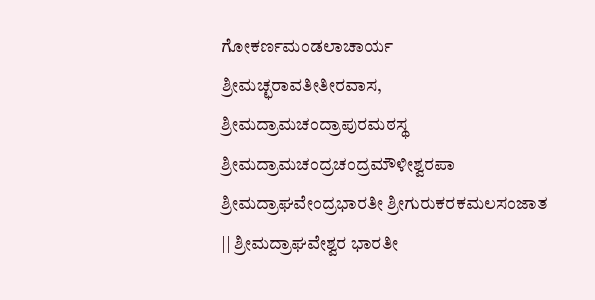ಗೋಕರ್ಣಮಂಡಲಾಚಾರ್ಯ
ಶ್ರೀಮಚ್ಛರಾವತೀತೀರವಾಸ,
ಶ್ರೀಮದ್ರಾಮಚಂದ್ರಾಪುರಮಠಸ್ಥ
ಶ್ರೀಮದ್ರಾಮಚಂದ್ರಚಂದ್ರಮೌಳೀಶ್ವರಪಾ
ಶ್ರೀಮದ್ರಾಘವೇಂದ್ರಭಾರತೀ ಶ್ರೀಗುರುಕರಕಮಲಸಂಜಾತ
|| ಶ್ರೀಮದ್ರಾಘವೇಶ್ವರ ಭಾರತೀ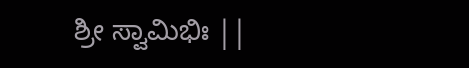ಶ್ರೀ ಸ್ವಾಮಿಭಿಃ ||